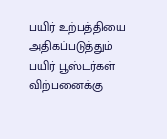பயிர் உற்பத்தியை அதிகப்படுத்தும் பயிர் பூஸ்டர்கள் விற்பனைக்கு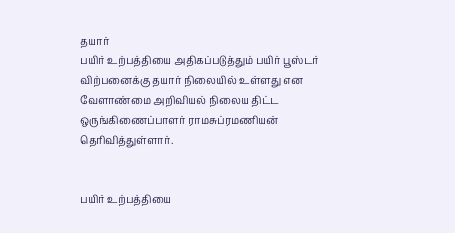தயார்
பயிர் உற்பத்தியை அதிகப்படுத்தும் பயிர் பூஸ்டர் விற்பனைக்கு தயார் நிலையில் உள்ளது என வேளாண்மை அறிவியல் நிலைய திட்ட ஒருங்கிணைப்பாளர் ராமசுப்ரமணியன் தெரிவித்துள்ளார்.


பயிர் உற்பத்தியை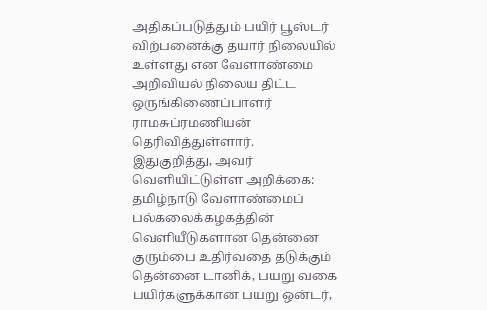அதிகப்படுத்தும் பயிர் பூஸ்டர் விற்பனைக்கு தயார் நிலையில் உள்ளது என வேளாண்மை அறிவியல் நிலைய திட்ட ஒருங்கிணைப்பாளர் ராமசுப்ரமணியன் தெரிவித்துள்ளார்.
இதுகுறித்து, அவர் வெளியிட்டுள்ள அறிக்கை: தமிழ்நாடு வேளாண்மைப் பல்கலைக்கழகத்தின் வெளியீடுகளான தென்னை குரும்பை உதிர்வதை தடுக்கும் தென்னை டானிக், பயறு வகை பயிர்களுக்கான பயறு ஒன்டர்,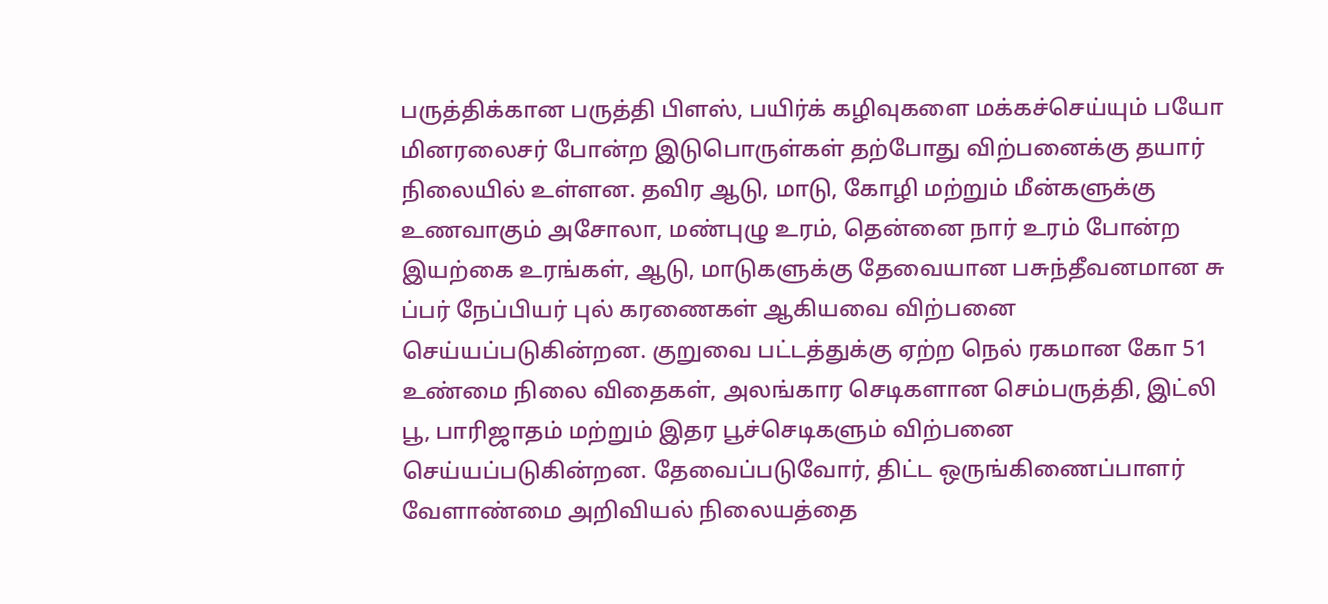பருத்திக்கான பருத்தி பிளஸ், பயிர்க் கழிவுகளை மக்கச்செய்யும் பயோ மினரலைசர் போன்ற இடுபொருள்கள் தற்போது விற்பனைக்கு தயார் நிலையில் உள்ளன. தவிர ஆடு, மாடு, கோழி மற்றும் மீன்களுக்கு உணவாகும் அசோலா, மண்புழு உரம், தென்னை நார் உரம் போன்ற இயற்கை உரங்கள், ஆடு, மாடுகளுக்கு தேவையான பசுந்தீவனமான சு ப்பர் நேப்பியர் புல் கரணைகள் ஆகியவை விற்பனை செய்யப்படுகின்றன. குறுவை பட்டத்துக்கு ஏற்ற நெல் ரகமான கோ 51 உண்மை நிலை விதைகள், அலங்கார செடிகளான செம்பருத்தி, இட்லி பூ, பாரிஜாதம் மற்றும் இதர பூச்செடிகளும் விற்பனை செய்யப்படுகின்றன. தேவைப்படுவோர், திட்ட ஒருங்கிணைப்பாளர் வேளாண்மை அறிவியல் நிலையத்தை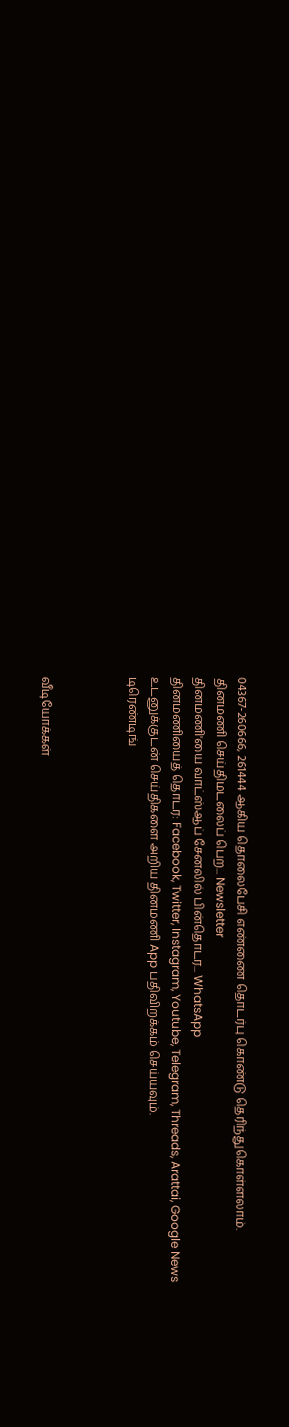04367-260666, 261444 ஆகிய தொலைபேசி எண்ணை தொடர்பு கொண்டு தெரிந்துகொள்ளலாம்.
தினமணி செய்திமடலைப் பெற... Newsletter
தினமணி'யை வாட்ஸ்ஆப் சேனலில் பின்தொடர... WhatsApp
தினமணியைத் தொடர: Facebook, Twitter, Instagram, Youtube, Telegram, Threads, Arattai, Google News
உடனுக்குடன் செய்திகளை அறிய தினமணி App பதிவிறக்கம் செய்யவும்.
டிரெண்டிங்



வீடியோக்கள்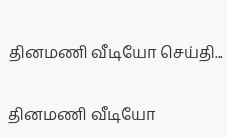தினமணி வீடியோ செய்தி...

தினமணி வீடியோ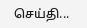செய்தி...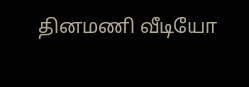தினமணி வீடியோ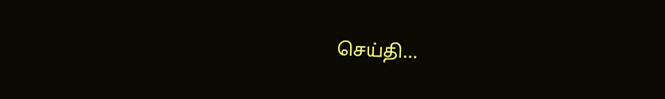செய்தி...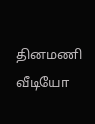தினமணி வீடியோ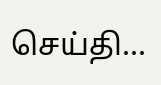செய்தி...